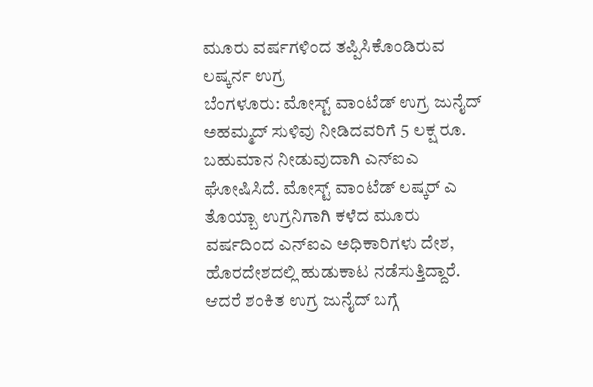ಮೂರು ವರ್ಷಗಳಿಂದ ತಪ್ಪಿಸಿಕೊಂಡಿರುವ ಲಷ್ಕರ್ನ ಉಗ್ರ
ಬೆಂಗಳೂರು: ಮೋಸ್ಟ್ ವಾಂಟೆಡ್ ಉಗ್ರ ಜುನೈದ್ ಅಹಮ್ಮದ್ ಸುಳಿವು ನೀಡಿದವರಿಗೆ 5 ಲಕ್ಷ ರೂ. ಬಹುಮಾನ ನೀಡುವುದಾಗಿ ಎನ್ಐಎ ಘೋಷಿಸಿದೆ. ಮೋಸ್ಟ್ ವಾಂಟೆಡ್ ಲಷ್ಕರ್ ಎ ತೊಯ್ಬಾ ಉಗ್ರನಿಗಾಗಿ ಕಳೆದ ಮೂರು ವರ್ಷದಿಂದ ಎನ್ಐಎ ಅಧಿಕಾರಿಗಳು ದೇಶ, ಹೊರದೇಶದಲ್ಲಿ ಹುಡುಕಾಟ ನಡೆಸುತ್ತಿದ್ದಾರೆ. ಆದರೆ ಶಂಕಿತ ಉಗ್ರ ಜುನೈದ್ ಬಗ್ಗೆ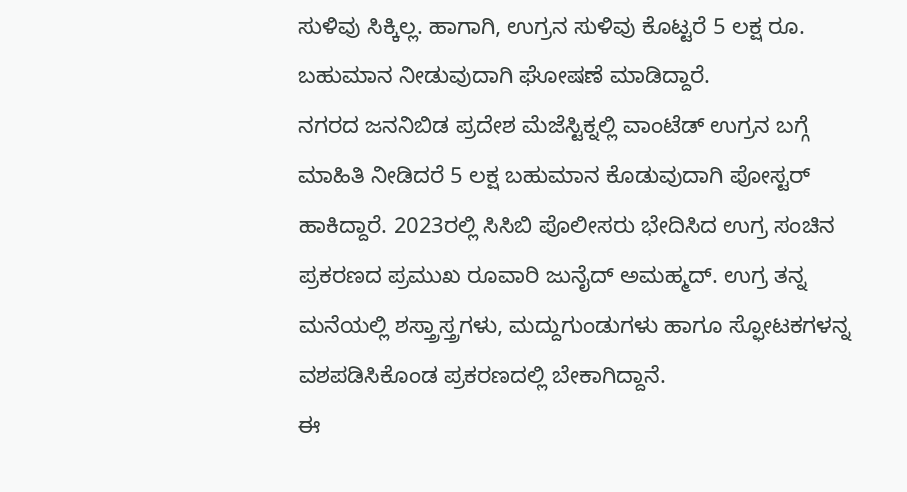ಸುಳಿವು ಸಿಕ್ಕಿಲ್ಲ. ಹಾಗಾಗಿ, ಉಗ್ರನ ಸುಳಿವು ಕೊಟ್ಟರೆ 5 ಲಕ್ಷ ರೂ. ಬಹುಮಾನ ನೀಡುವುದಾಗಿ ಘೋಷಣೆ ಮಾಡಿದ್ದಾರೆ.
ನಗರದ ಜನನಿಬಿಡ ಪ್ರದೇಶ ಮೆಜೆಸ್ಟಿಕ್ನಲ್ಲಿ ವಾಂಟೆಡ್ ಉಗ್ರನ ಬಗ್ಗೆ ಮಾಹಿತಿ ನೀಡಿದರೆ 5 ಲಕ್ಷ ಬಹುಮಾನ ಕೊಡುವುದಾಗಿ ಪೋಸ್ಟರ್ ಹಾಕಿದ್ದಾರೆ. 2023ರಲ್ಲಿ ಸಿಸಿಬಿ ಪೊಲೀಸರು ಭೇದಿಸಿದ ಉಗ್ರ ಸಂಚಿನ ಪ್ರಕರಣದ ಪ್ರಮುಖ ರೂವಾರಿ ಜುನೈದ್ ಅಮಹ್ಮದ್. ಉಗ್ರ ತನ್ನ ಮನೆಯಲ್ಲಿ ಶಸ್ತ್ರಾಸ್ತ್ರಗಳು, ಮದ್ದುಗುಂಡುಗಳು ಹಾಗೂ ಸ್ಫೋಟಕಗಳನ್ನ ವಶಪಡಿಸಿಕೊಂಡ ಪ್ರಕರಣದಲ್ಲಿ ಬೇಕಾಗಿದ್ದಾನೆ.
ಈ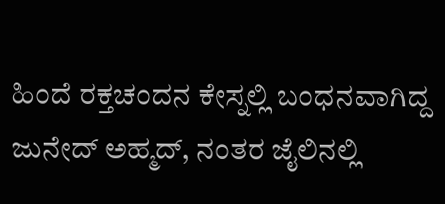ಹಿಂದೆ ರಕ್ತಚಂದನ ಕೇಸ್ನಲ್ಲಿ ಬಂಧನವಾಗಿದ್ದ ಜುನೇದ್ ಅಹ್ಮದ್, ನಂತರ ಜೈಲಿನಲ್ಲಿ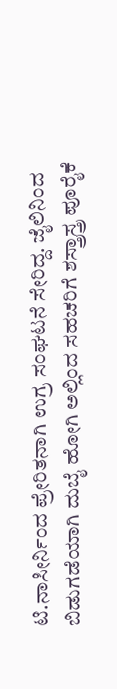ಟಿ.ನಾಸೀರ್ನಿಂದ ಪ್ರೇರಿತನಾಗಿ ಉಗ್ರ ಸಂಘಟನೆ ಸೇರಿದ್ದ. ಜೈಲಿನಿಂದ ಬಿಡುಗಡೆಯಾಗಿ ದುಬೈ ಹೋಗಿ ಅಲ್ಲಿಂದ ಸಹಚರಿಗೆ ಶಸ್ತ್ರಾಸ್ತ್ರ ಪೂರೈಕೆ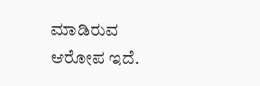ಮಾಡಿರುವ ಆರೋಪ ಇದೆ.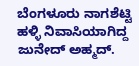ಬೆಂಗಳೂರು ನಾಗಶೆಟ್ಟಿ ಹಳ್ಳಿ ನಿವಾಸಿಯಾಗಿದ್ದ ಜುನೇದ್ ಅಹ್ಮದ್.